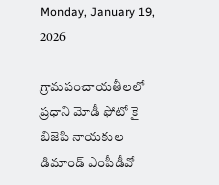Monday, January 19, 2026

గ్రామపంచాయతీలలో ప్రధాని మోడీ ఫోటో కై బిజెపి నాయకుల డిమాండ్ ఎంపీడీవో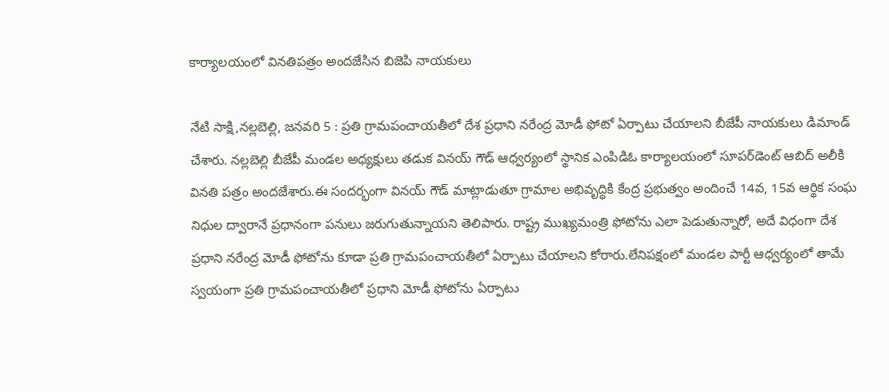కార్యాలయంలో వినతిపత్రం అందజేసిన బిజెపి నాయకులు

నేటి సాక్షి,నల్లబెల్లి, జనవరి 5 : ప్రతి గ్రామపంచాయతీలో దేశ ప్రధాని నరేంద్ర మోడీ ఫోటో ఏర్పాటు చేయాలని బీజేపీ నాయకులు డిమాండ్ చేశారు. నల్లబెల్లి బీజేపీ మండల అధ్యక్షులు తడుక వినయ్ గౌడ్ ఆధ్వర్యంలో స్థానిక ఎంపిడిఓ కార్యాలయంలో సూపర్‌డెంట్ ఆబిద్ అలీకి వినతి పత్రం అందజేశారు.ఈ సందర్భంగా వినయ్ గౌడ్ మాట్లాడుతూ గ్రామాల అభివృద్ధికి కేంద్ర ప్రభుత్వం అందించే 14వ, 15వ ఆర్థిక సంఘ నిధుల ద్వారానే ప్రధానంగా పనులు జరుగుతున్నాయని తెలిపారు. రాష్ట్ర ముఖ్యమంత్రి ఫోటోను ఎలా పెడుతున్నారో, అదే విధంగా దేశ ప్రధాని నరేంద్ర మోడీ ఫోటోను కూడా ప్రతి గ్రామపంచాయతీలో ఏర్పాటు చేయాలని కోరారు.లేనిపక్షంలో మండల పార్టీ ఆధ్వర్యంలో తామే స్వయంగా ప్రతి గ్రామపంచాయతీలో ప్రధాని మోడీ ఫోటోను ఏర్పాటు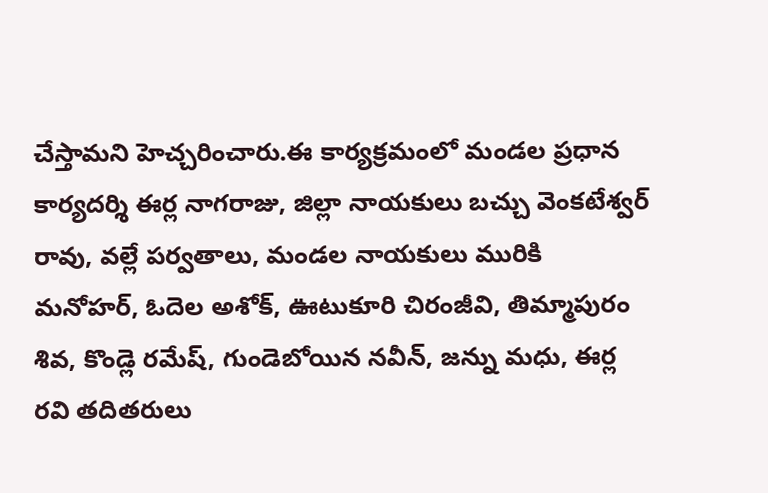చేస్తామని హెచ్చరించారు.ఈ కార్యక్రమంలో మండల ప్రధాన కార్యదర్శి ఈర్ల నాగరాజు, జిల్లా నాయకులు బచ్చు వెంకటేశ్వర్ రావు, వల్లే పర్వతాలు, మండల నాయకులు మురికి మనోహర్, ఓదెల అశోక్, ఊటుకూరి చిరంజీవి, తిమ్మాపురం శివ, కొండ్లె రమేష్, గుండెబోయిన నవీన్, జన్ను మధు, ఈర్ల రవి తదితరులు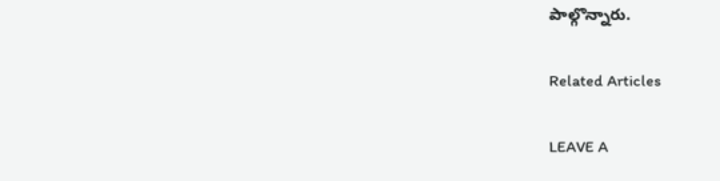పాల్గొన్నారు.

Related Articles

LEAVE A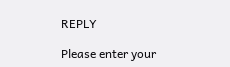REPLY

Please enter your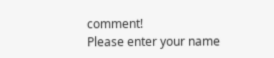comment!
Please enter your name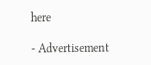here

- Advertisement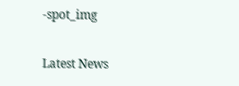-spot_img

Latest News